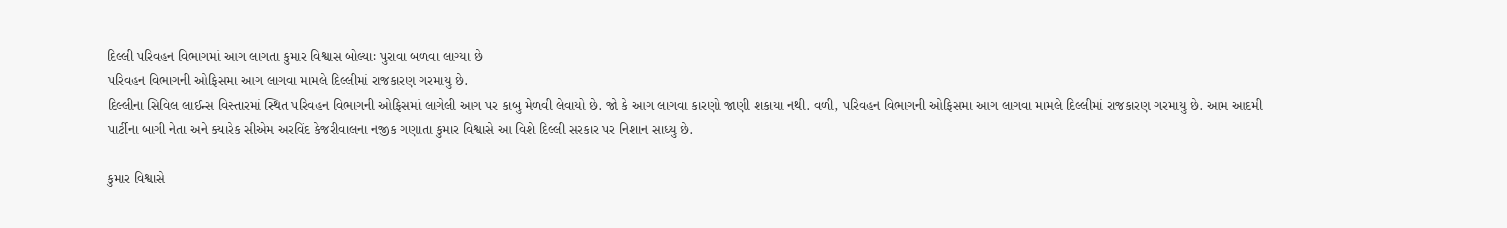દિલ્લી પરિવહન વિભાગમાં આગ લાગતા કુમાર વિશ્વાસ બોલ્યાઃ પુરાવા બળવા લાગ્યા છે
પરિવહન વિભાગની ઓફિસમા આગ લાગવા મામલે દિલ્લીમાં રાજકારણ ગરમાયુ છે.
દિલ્લીના સિવિલ લાઈન્સ વિસ્તારમાં સ્થિત પરિવહન વિભાગની ઓફિસમાં લાગેલી આગ પર કાબુ મેળવી લેવાયો છે. જો કે આગ લાગવા કારણો જાણી શકાયા નથી. વળી, પરિવહન વિભાગની ઓફિસમા આગ લાગવા મામલે દિલ્લીમાં રાજકારણ ગરમાયુ છે. આમ આદમી પાર્ટીના બાગી નેતા અને ક્યારેક સીએમ અરવિંદ કેજરીવાલના નજીક ગણાતા કુમાર વિશ્વાસે આ વિશે દિલ્લી સરકાર પર નિશાન સાધ્યુ છે.

કુમાર વિશ્વાસે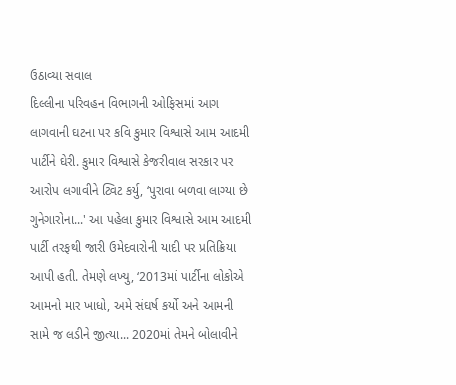ઉઠાવ્યા સવાલ
દિલ્લીના પરિવહન વિભાગની ઓફિસમાં આગ લાગવાની ઘટના પર કવિ કુમાર વિશ્વાસે આમ આદમી પાર્ટીને ઘેરી. કુમાર વિશ્વાસે કેજરીવાલ સરકાર પર આરોપ લગાવીને ટ્વિટ કર્યુ, ‘પુરાવા બળવા લાગ્યા છે ગુનેગારોના...' આ પહેલા કુમાર વિશ્વાસે આમ આદમી પાર્ટી તરફથી જારી ઉમેદવારોની યાદી પર પ્રતિક્રિયા આપી હતી. તેમણે લખ્યુ, ‘2013માં પાર્ટીના લોકોએ આમનો માર ખાધો, અમે સંઘર્ષ કર્યો અને આમની સામે જ લડીને જીત્યા... 2020માં તેમને બોલાવીને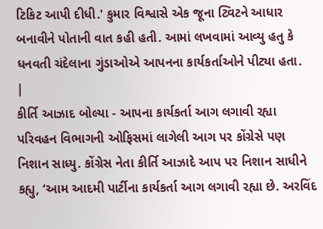ટિકિટ આપી દીધી.' કુમાર વિશ્વાસે એક જૂના ટ્વિટને આધાર બનાવીને પોતાની વાત કહી હતી. આમાં લખવામાં આવ્યુ હતુ કે ધનવતી ચંદેલાના ગુંડાઓએ આપનના કાર્યકર્તાઓને પીટ્યા હતા.
|
કીર્તિ આઝાદ બોલ્યા - આપના કાર્યકર્તા આગ લગાવી રહ્યા
પરિવહન વિભાગની ઓફિસમાં લાગેલી આગ પર કોંગ્રેસે પણ નિશાન સાધ્યુ. કોંગ્રેસ નેતા કીર્તિ આઝાદે આપ પર નિશાન સાધીને કહ્યુ, ‘આમ આદમી પાર્ટીના કાર્યકર્તા આગ લગાવી રહ્યા છે. અરવિંદ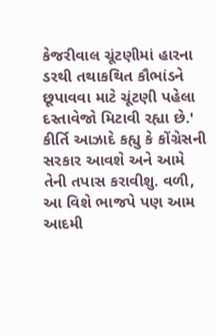કેજરીવાલ ચૂંટણીમાં હારના ડરથી તથાકથિત કૌભાંડને છૂપાવવા માટે ચૂંટણી પહેલા દસ્તાવેજો મિટાવી રહ્યા છે.' કીર્તિ આઝાદે કહ્યુ કે કોંગ્રેસની સરકાર આવશે અને આમે તેની તપાસ કરાવીશુ. વળી, આ વિશે ભાજપે પણ આમ આદમી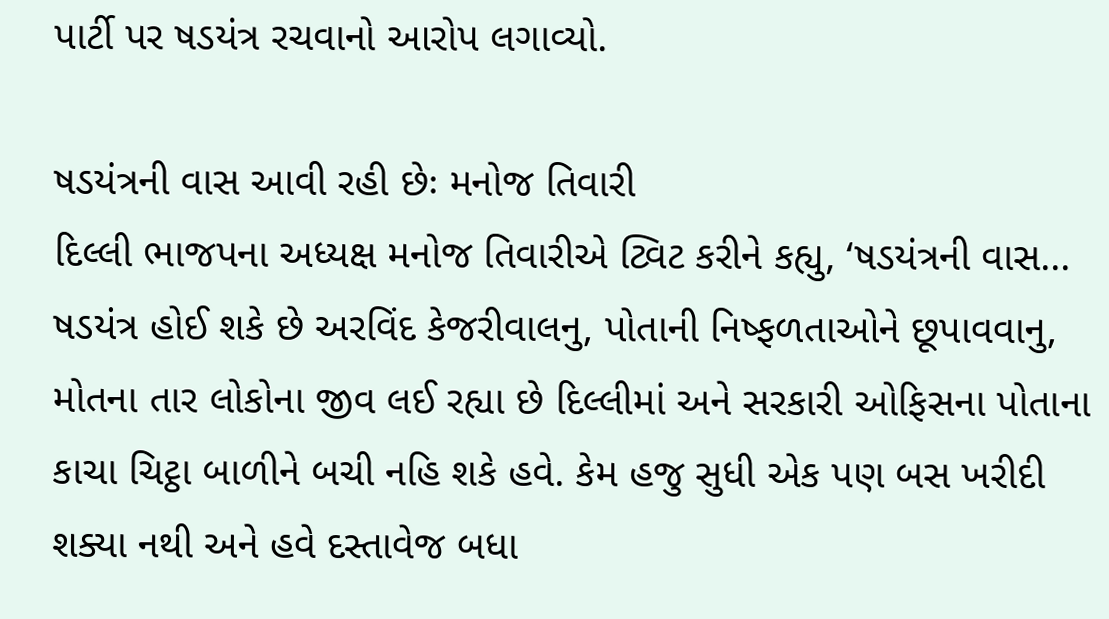પાર્ટી પર ષડયંત્ર રચવાનો આરોપ લગાવ્યો.

ષડયંત્રની વાસ આવી રહી છેઃ મનોજ તિવારી
દિલ્લી ભાજપના અધ્યક્ષ મનોજ તિવારીએ ટ્વિટ કરીને કહ્યુ, ‘ષડયંત્રની વાસ... ષડયંત્ર હોઈ શકે છે અરવિંદ કેજરીવાલનુ, પોતાની નિષ્ફળતાઓને છૂપાવવાનુ, મોતના તાર લોકોના જીવ લઈ રહ્યા છે દિલ્લીમાં અને સરકારી ઓફિસના પોતાના કાચા ચિટ્ઠા બાળીને બચી નહિ શકે હવે. કેમ હજુ સુધી એક પણ બસ ખરીદી શક્યા નથી અને હવે દસ્તાવેજ બધા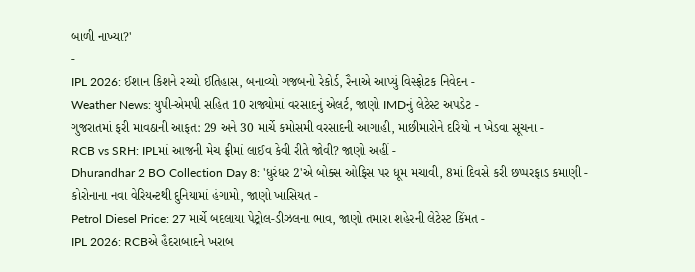બાળી નાખ્યા?'
-
IPL 2026: ઈશાન કિશને રચ્યો ઈતિહાસ, બનાવ્યો ગજબનો રેકોર્ડ, રૈનાએ આપ્યું વિસ્ફોટક નિવેદન -
Weather News: યુપી-એમપી સહિત 10 રાજ્યોમાં વરસાદનું એલર્ટ, જાણો IMDનું લેટેસ્ટ અપડેટ -
ગુજરાતમાં ફરી માવઠાની આફત: 29 અને 30 માર્ચે કમોસમી વરસાદની આગાહી, માછીમારોને દરિયો ન ખેડવા સૂચના -
RCB vs SRH: IPLમાં આજની મેચ ફ્રીમાં લાઈવ કેવી રીતે જોવી? જાણો અહીં -
Dhurandhar 2 BO Collection Day 8: 'ધુરંધર 2'એ બોક્સ ઓફિસ પર ધૂમ મચાવી, 8માં દિવસે કરી છપ્પરફાડ કમાણી -
કોરોનાના નવા વેરિયન્ટથી દુનિયામાં હંગામો, જાણો ખાસિયત -
Petrol Diesel Price: 27 માર્ચે બદલાયા પેટ્રોલ-ડીઝલના ભાવ, જાણો તમારા શહેરની લેટેસ્ટ કિંમત -
IPL 2026: RCBએ હૈદરાબાદને ખરાબ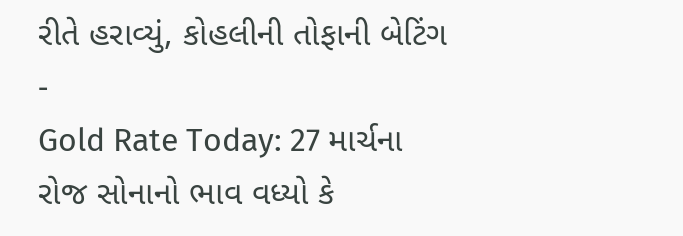રીતે હરાવ્યું, કોહલીની તોફાની બેટિંગ -
Gold Rate Today: 27 માર્ચના રોજ સોનાનો ભાવ વધ્યો કે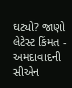ઘટ્યો? જાણો લેટેસ્ટ કિંમત -
અમદાવાદની સીએન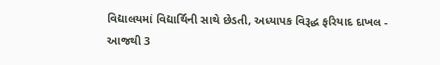વિદ્યાલયમાં વિદ્યાર્થિની સાથે છેડતી, અધ્યાપક વિરૂદ્ધ ફરિયાદ દાખલ -
આજથી 3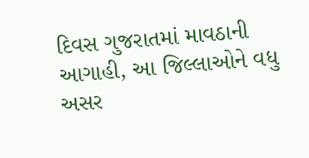દિવસ ગુજરાતમાં માવઠાની આગાહી, આ જિલ્લાઓને વધુ અસર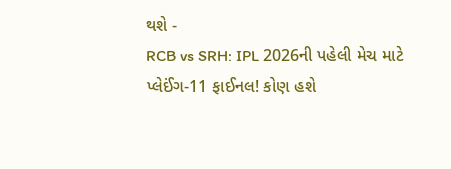થશે -
RCB vs SRH: IPL 2026ની પહેલી મેચ માટે પ્લેઈંગ-11 ફાઈનલ! કોણ હશે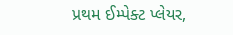પ્રથમ ઈમ્પેક્ટ પ્લેયર,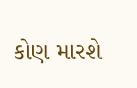કોણ મારશે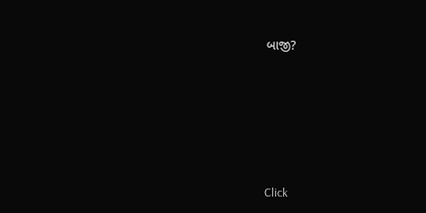બાજી?








Click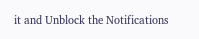it and Unblock the Notifications